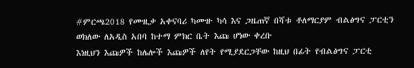#ምርጫ2018 የሙዚቃ አቀናባሪ ካሙዙ ካሳ እና ጋዜጠኛ በሻቱ ቶለማርያም ብልፅግና ፓርቲን ወክለው ለአዲስ አበባ ከተማ ምክር ቤት እጩ ሆነው ቀረቡ
እነዚህን እጩዎች ከሌሎች እጩዎች ለየት የሚያደርጋቸው ከዚህ በፊት የብልፅግና ፓርቲ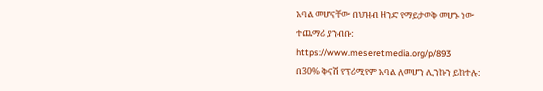አባል መሆናቸው በህዝብ ዘንድ የማይታወቅ መሆኑ ነው
ተጨማሪ ያንብቡ:
https://www.meseretmedia.org/p/893
በ30% ቅናሽ የፕሪሚየም አባል ለመሆን ሊንኩን ይከተሉ: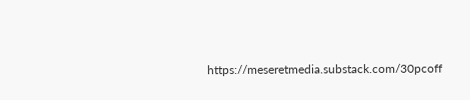https://meseretmedia.substack.com/30pcoff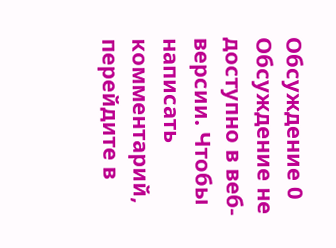Обсуждение 0
Обсуждение не доступно в веб-версии. Чтобы написать комментарий, перейдите в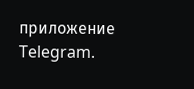приложение Telegram.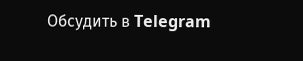Обсудить в Telegram